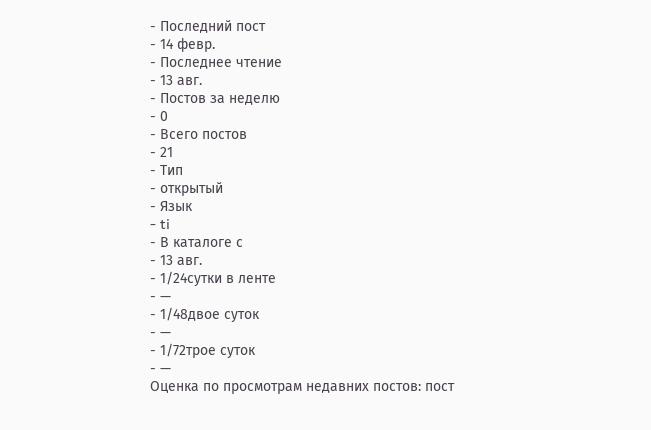- Последний пост
- 14 февр.
- Последнее чтение
- 13 авг.
- Постов за неделю
- 0
- Всего постов
- 21
- Тип
- открытый
- Язык
- ti
- В каталоге с
- 13 авг.
- 1/24сутки в ленте
- —
- 1/48двое суток
- —
- 1/72трое суток
- —
Оценка по просмотрам недавних постов: пост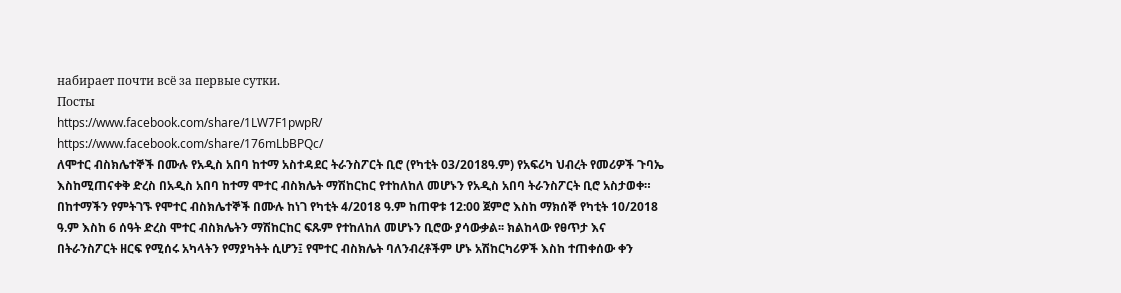набирает почти всё за первые сутки.
Посты
https://www.facebook.com/share/1LW7F1pwpR/
https://www.facebook.com/share/176mLbBPQc/
ለሞተር ብስክሌተኞች በሙሉ የአዲስ አበባ ከተማ አስተዳደር ትራንስፖርት ቢሮ (የካቲት 03/2018ዓ.ም) የአፍሪካ ህብረት የመሪዎች ጉባኤ እስከሚጠናቀቅ ድረስ በአዲስ አበባ ከተማ ሞተር ብስክሌት ማሽከርከር የተከለከለ መሆኑን የአዲስ አበባ ትራንስፖርት ቢሮ አስታወቀ። በከተማችን የምትገኙ የሞተር ብስክሌተኞች በሙሉ ከነገ የካቲት 4/2018 ዓ.ም ከጠዋቱ 12:00 ጀምሮ እስከ ማክሰኞ የካቲት 10/2018 ዓ.ም እስከ 6 ሰዓት ድረስ ሞተር ብስክሌትን ማሽከርከር ፍጹም የተከለከለ መሆኑን ቢሮው ያሳውቃል፡፡ ክልከላው የፀጥታ እና በትራንስፖርት ዘርፍ የሚሰሩ አካላትን የማያካትት ሲሆን፤ የሞተር ብስክሌት ባለንብረቶችም ሆኑ አሽከርካሪዎች እስከ ተጠቀሰው ቀን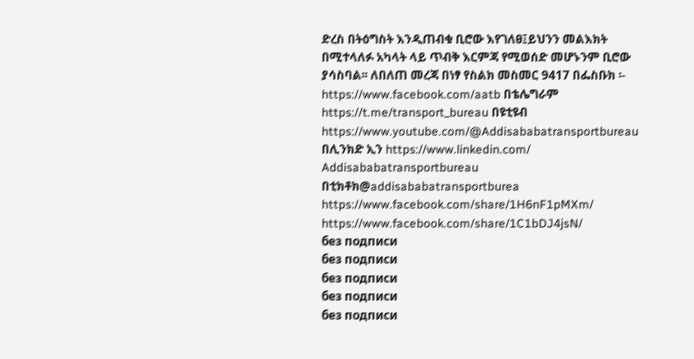ድረስ በትዕግስት እንዲጠብቁ ቢሮው እየገለፀ፤ይህንን መልእክት በሚተላለፉ አካላት ላይ ጥብቅ እርምጃ የሚወሰድ መሆኑንም ቢሮው ያሳስባል፡፡ ለበለጠ መረጃ በነፃ የስልክ መስመር 9417 በፌስቡክ ፡- https://www.facebook.com/aatb በቴሌግራም https://t.me/transport_bureau በዩቲዩብ https://www.youtube.com/@Addisababatransportbureau በሊንክድ ኢን https://www.linkedin.com/ Addisababatransportbureau በቲክቶክ@addisababatransportburea
https://www.facebook.com/share/1H6nF1pMXm/
https://www.facebook.com/share/1C1bDJ4jsN/
без подписи
без подписи
без подписи
без подписи
без подписи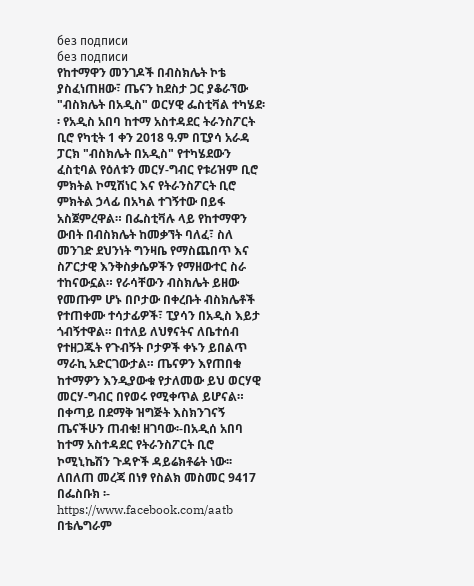без подписи
без подписи
የከተማዋን መንገዶች በብስክሌት ኮቴ ያስፈነጠዘው፣ ጤናን ከደስታ ጋር ያቆራኘው "ብስክሌት በአዲስ" ወርሃዊ ፌስቲቫል ተካሄደ፡፡ የአዲስ አበባ ከተማ አስተዳደር ትራንስፖርት ቢሮ የካቲት 1 ቀን 2018 ዓ.ም በፒያሳ አራዳ ፓርክ "ብስክሌት በአዲስ" የተካሄደውን ፈስቲባል የዕለቱን መርሃ-ግብር የቱሪዝም ቢሮ ምክትል ኮሚሽነር እና የትራንስፖርት ቢሮ ምክትል ኃላፊ በአካል ተገኝተው በይፋ አስጀምረዋል። በፌስቲቫሉ ላይ የከተማዋን ውበት በብስክሌት ከመቃኘት ባለፈ፣ ስለ መንገድ ደህንነት ግንዛቤ የማስጨበጥ እና ስፖርታዊ እንቅስቃሴዎችን የማዘውተር ስራ ተከናውኗል። የራሳቸውን ብስክሌት ይዘው የመጡም ሆኑ በቦታው በቀረቡት ብስክሌቶች የተጠቀሙ ተሳታፊዎች፣ ፒያሳን በአዲስ እይታ ጎብኝተዋል። በተለይ ለህፃናትና ለቤተሰብ የተዘጋጁት የጉብኝት ቦታዎች ቀኑን ይበልጥ ማራኪ አድርገውታል። ጤናዎን እየጠበቁ ከተማዎን እንዲያውቁ የታለመው ይህ ወርሃዊ መርሃ-ግብር በየወሩ የሚቀጥል ይሆናል። በቀጣይ በደማቅ ዝግጅት እስክንገናኝ ጤናችሁን ጠብቁ! ዘገባው፡-በአዲሰ አበባ ከተማ አስተዳደር የትራንስፖርት ቢሮ ኮሚኒኬሽን ጉዳዮች ዳይሬክቶሬት ነው፡፡ ለበለጠ መረጃ በነፃ የስልክ መስመር 9417 በፌስቡክ ፡- https://www.facebook.com/aatb በቴሌግራም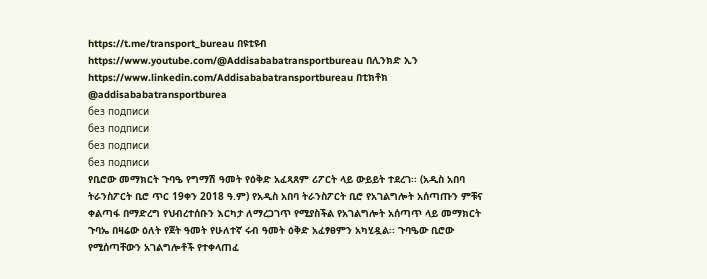https://t.me/transport_bureau በዩቲዩብ https://www.youtube.com/@Addisababatransportbureau በሊንክድ ኢን https://www.linkedin.com/Addisababatransportbureau በቲክቶክ @addisababatransportburea
без подписи
без подписи
без подписи
без подписи
የቢሮው መማክርት ጉባዔ የግማሽ ዓመት የዕቅድ አፈጻጸም ሪፖርት ላይ ውይይት ተደረገ፡፡ (አዲስ አበባ ትራንስፖርት ቢሮ ጥር 19ቀን 2018 ዓ.ም) የአዲስ አበባ ትራንስፖርት ቢሮ የአገልግሎት አሰጣጡን ምቹና ቀልጣፋ በማድረግ የህብረተሰቡን እርካታ ለማረጋገጥ የሚያስችል የአገልግሎት አሰጣጥ ላይ መማክርት ጉባኤ በዛሬው ዕለት የጀት ዓመት የሁለተኛ ሩብ ዓመት ዕቅድ አፈፃፀምን አካሂዷል፡፡ ጉባዔው ቢሮው የሚሰጣቸውን አገልግሎቶች የተቀላጠፈ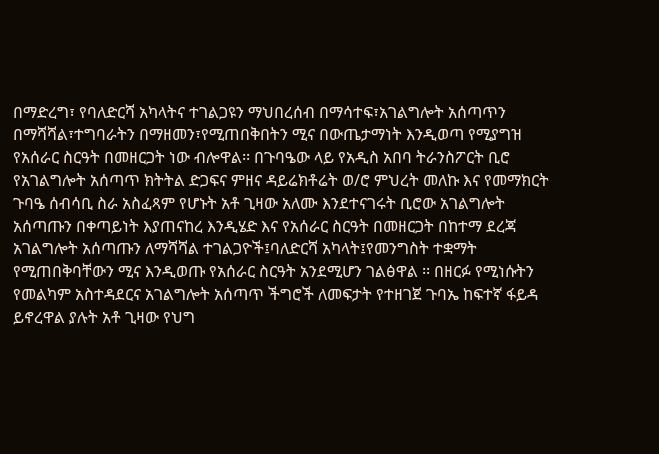በማድረግ፣ የባለድርሻ አካላትና ተገልጋዩን ማህበረሰብ በማሳተፍ፣አገልግሎት አሰጣጥን በማሻሻል፣ተግባራትን በማዘመን፣የሚጠበቅበትን ሚና በውጤታማነት እንዲወጣ የሚያግዝ የአሰራር ስርዓት በመዘርጋት ነው ብሎዋል፡፡ በጉባዔው ላይ የአዲስ አበባ ትራንስፖርት ቢሮ የአገልግሎት አሰጣጥ ክትትል ድጋፍና ምዘና ዳይሬክቶሬት ወ/ሮ ምህረት መለኩ እና የመማክርት ጉባዔ ሰብሳቢ ስራ አስፈጻም የሆኑት አቶ ጊዛው አለሙ እንደተናገሩት ቢሮው አገልግሎት አሰጣጡን በቀጣይነት እያጠናከረ እንዲሄድ እና የአሰራር ስርዓት በመዘርጋት በከተማ ደረጃ አገልግሎት አሰጣጡን ለማሻሻል ተገልጋዮች፤ባለድርሻ አካላት፤የመንግስት ተቋማት የሚጠበቅባቸውን ሚና እንዲወጡ የአሰራር ስርዓት አንደሚሆን ገልፅዋል ፡፡ በዘርፉ የሚነሱትን የመልካም አስተዳደርና አገልግሎት አሰጣጥ ችግሮች ለመፍታት የተዘገጀ ጉባኤ ከፍተኛ ፋይዳ ይኖረዋል ያሉት አቶ ጊዛው የህግ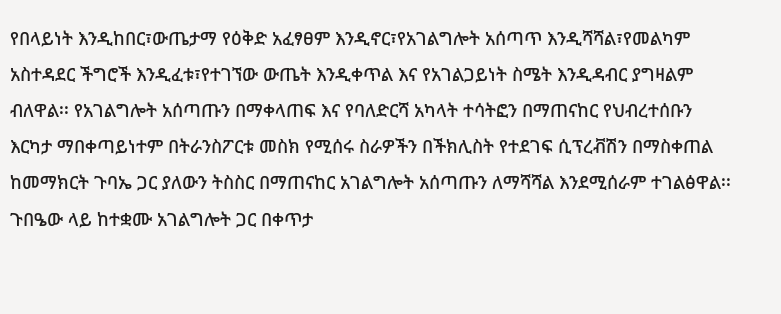የበላይነት እንዲከበር፣ውጤታማ የዕቅድ አፈፃፀም እንዲኖር፣የአገልግሎት አሰጣጥ እንዲሻሻል፣የመልካም አስተዳደር ችግሮች እንዲፈቱ፣የተገኘው ውጤት እንዲቀጥል እና የአገልጋይነት ስሜት እንዲዳብር ያግዛልም ብለዋል፡፡ የአገልግሎት አሰጣጡን በማቀላጠፍ እና የባለድርሻ አካላት ተሳትፎን በማጠናከር የህብረተሰቡን እርካታ ማበቀጣይነተም በትራንስፖርቱ መስክ የሚሰሩ ስራዎችን በችክሊስት የተደገፍ ሲፕረቭሽን በማስቀጠል ከመማክርት ጉባኤ ጋር ያለውን ትስስር በማጠናከር አገልግሎት አሰጣጡን ለማሻሻል እንደሚሰራም ተገልፅዋል፡፡ ጉበዔው ላይ ከተቋሙ አገልግሎት ጋር በቀጥታ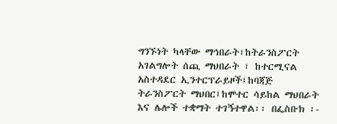ግንኙነት ካላቸው ማኅበራት፣ከትራንስፖርት አገልግሎት ሰጪ ማህበራት ፣ ከተርሚናል አስተዳደር ኢንተርፕራይዞች፤ከባጃጅ ትራንስፖርት ማህበር፤ከሞተር ሳይከል ማህበራት እና ሌሎች ተቋማት ተገኝተዋል፡፡ በፌስቡክ ፡-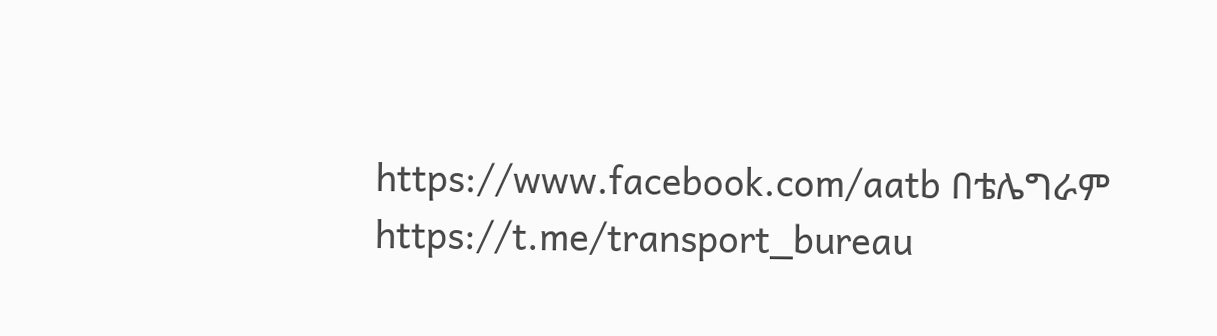https://www.facebook.com/aatb በቴሌግራም https://t.me/transport_bureau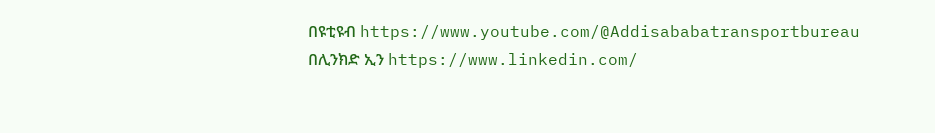በዩቲዩብ https://www.youtube.com/@Addisababatransportbureau በሊንክድ ኢን https://www.linkedin.com/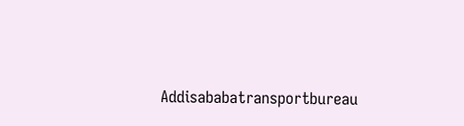Addisababatransportbureau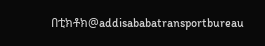በቲክቶክ@addisababatransportbureau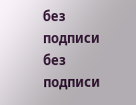без подписи
без подписи